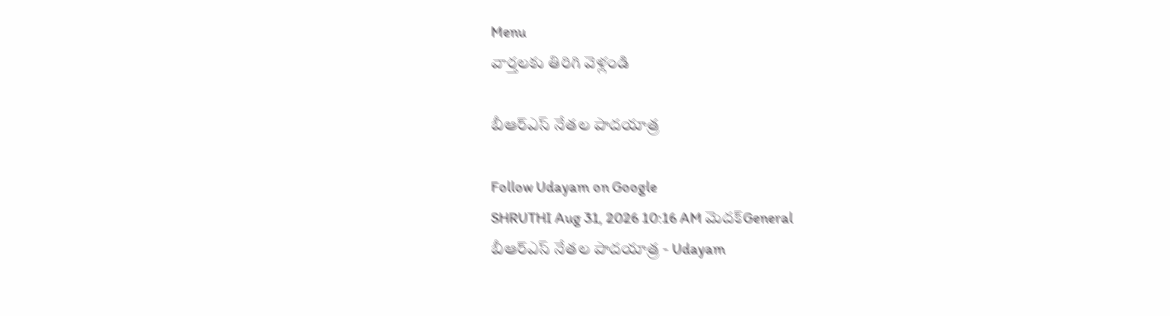Menu
వార్తలకు తిరిగి వెళ్లండి

బీఆర్‌ఎస్‌ నేతల పాదయాత్ర

Follow Udayam on Google
SHRUTHI Aug 31, 2026 10:16 AM మెదక్General
బీఆర్‌ఎస్‌ నేతల పాదయాత్ర - Udayam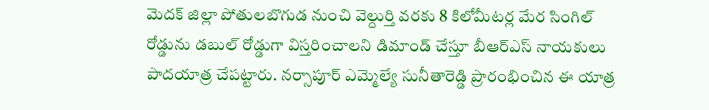మెదక్ జిల్లా పోతులబొగుడ నుంచి వెల్దుర్తి వరకు 8 కిలోమీటర్ల మేర సింగిల్ రోడ్డును డబుల్ రోడ్డుగా విస్తరించాలని డిమాండ్ చేస్తూ బీఆర్‌ఎస్ నాయకులు పాదయాత్ర చేపట్టారు. నర్సాపూర్ ఎమ్మెల్యే సునీతారెడ్డి ప్రారంభించిన ఈ యాత్ర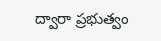ద్వారా ప్రభుత్వం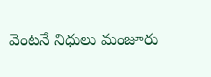వెంటనే నిధులు మంజూరు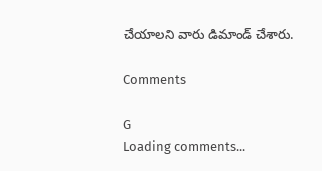చేయాలని వారు డిమాండ్ చేశారు.

Comments

G
Loading comments...